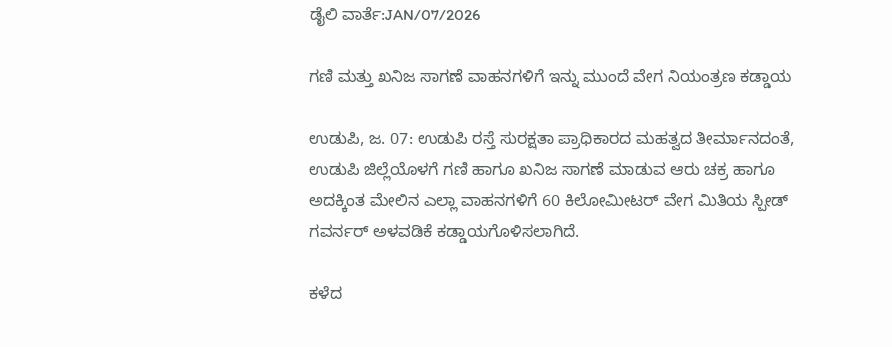ಡೈಲಿ ವಾರ್ತೆ:JAN/07/2026

ಗಣಿ ಮತ್ತು ಖನಿಜ ಸಾಗಣೆ ವಾಹನಗಳಿಗೆ ಇನ್ನು ಮುಂದೆ ವೇಗ ನಿಯಂತ್ರಣ ಕಡ್ಡಾಯ

ಉಡುಪಿ, ಜ. 07: ಉಡುಪಿ ರಸ್ತೆ ಸುರಕ್ಷತಾ ಪ್ರಾಧಿಕಾರದ ಮಹತ್ವದ ತೀರ್ಮಾನದಂತೆ, ಉಡುಪಿ ಜಿಲ್ಲೆಯೊಳಗೆ ಗಣಿ ಹಾಗೂ ಖನಿಜ ಸಾಗಣೆ ಮಾಡುವ ಆರು ಚಕ್ರ ಹಾಗೂ ಅದಕ್ಕಿಂತ ಮೇಲಿನ ಎಲ್ಲಾ ವಾಹನಗಳಿಗೆ 60 ಕಿಲೋಮೀಟರ್ ವೇಗ ಮಿತಿಯ ಸ್ಪೀಡ್ ಗವರ್ನರ್ ಅಳವಡಿಕೆ ಕಡ್ಡಾಯಗೊಳಿಸಲಾಗಿದೆ.

ಕಳೆದ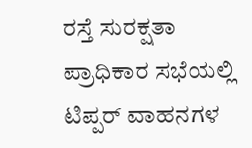ರಸ್ತೆ ಸುರಕ್ಷತಾ ಪ್ರಾಧಿಕಾರ ಸಭೆಯಲ್ಲಿ ಟಿಪ್ಪರ್‌ ವಾಹನಗಳ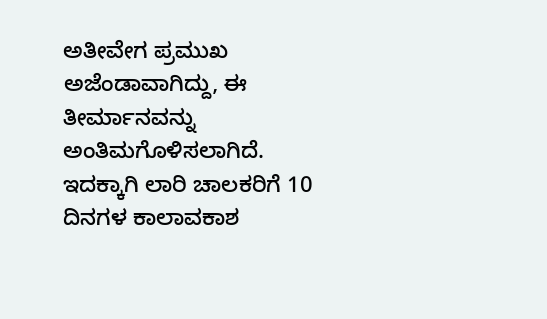ಅತೀವೇಗ ಪ್ರಮುಖ ಅಜೆಂಡಾವಾಗಿದ್ದು, ಈ ತೀರ್ಮಾನವನ್ನು ಅಂತಿಮಗೊಳಿಸಲಾಗಿದೆ. ಇದಕ್ಕಾಗಿ ಲಾರಿ ಚಾಲಕರಿಗೆ 10 ದಿನಗಳ ಕಾಲಾವಕಾಶ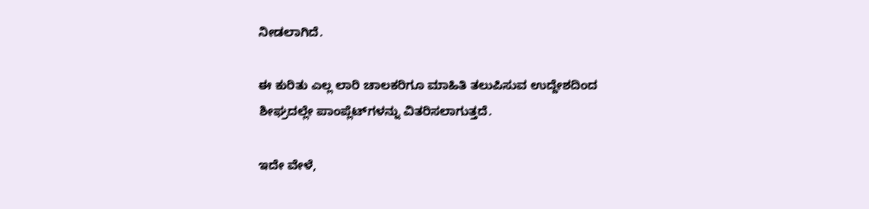ನೀಡಲಾಗಿದೆ.

ಈ ಕುರಿತು ಎಲ್ಲ ಲಾರಿ ಚಾಲಕರಿಗೂ ಮಾಹಿತಿ ತಲುಪಿಸುವ ಉದ್ದೇಶದಿಂದ ಶೀಘ್ರದಲ್ಲೇ ಪಾಂಪ್ಲೆಟ್‌ಗಳನ್ನು ವಿತರಿಸಲಾಗುತ್ತದೆ.

ಇದೇ ವೇಳೆ,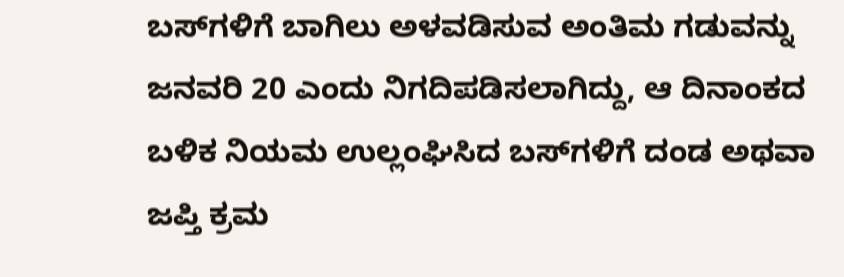ಬಸ್‌ಗಳಿಗೆ ಬಾಗಿಲು ಅಳವಡಿಸುವ ಅಂತಿಮ ಗಡುವನ್ನು ಜನವರಿ 20 ಎಂದು ನಿಗದಿಪಡಿಸಲಾಗಿದ್ದು, ಆ ದಿನಾಂಕದ ಬಳಿಕ ನಿಯಮ ಉಲ್ಲಂಘಿಸಿದ ಬಸ್‌ಗಳಿಗೆ ದಂಡ ಅಥವಾ ಜಪ್ತಿ ಕ್ರಮ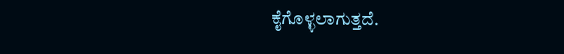ಕೈಗೊಳ್ಳಲಾಗುತ್ತದೆ.